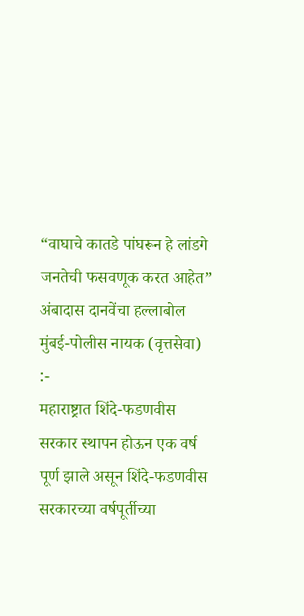“वाघाचे कातडे पांघरून हे लांडगे जनतेची फसवणूक करत आहेत” अंबादास दानवेंचा हल्लाबोल
मुंबई-पोलीस नायक (वृत्तसेवा) :-
महाराष्ट्रात शिंदे-फडणवीस सरकार स्थापन होऊन एक वर्ष पूर्ण झाले असून शिंदे-फडणवीस सरकारच्या वर्षपूर्तीच्या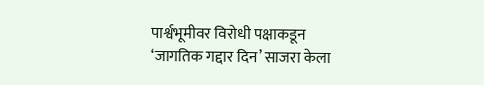पार्श्वभूमीवर विरोधी पक्षाकडून ‘जागतिक गद्दार दिन’ साजरा केला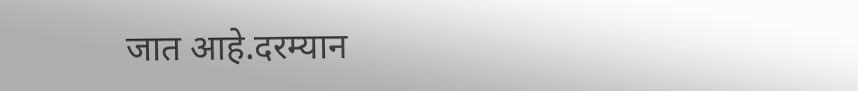जात आहे.दरम्यान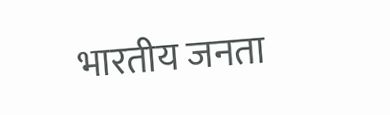भारतीय जनता